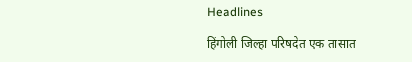Headlines

हिंगोली जिल्हा परिषदेत एक तासात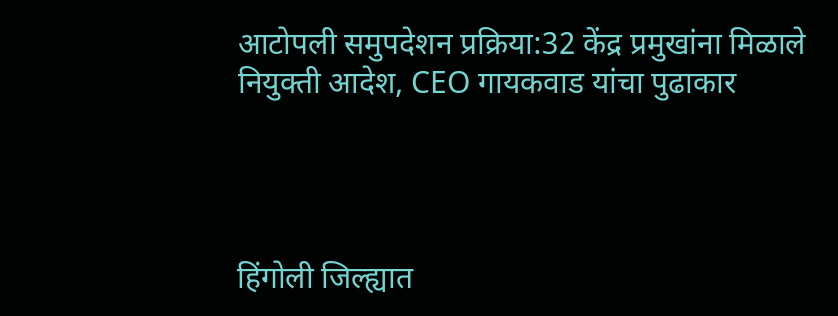आटोपली समुपदेशन प्रक्रिया:32 केंद्र प्रमुखांना मिळाले नियुक्ती आदेश, CEO गायकवाड यांचा पुढाकार




हिंगोली जिल्ह्यात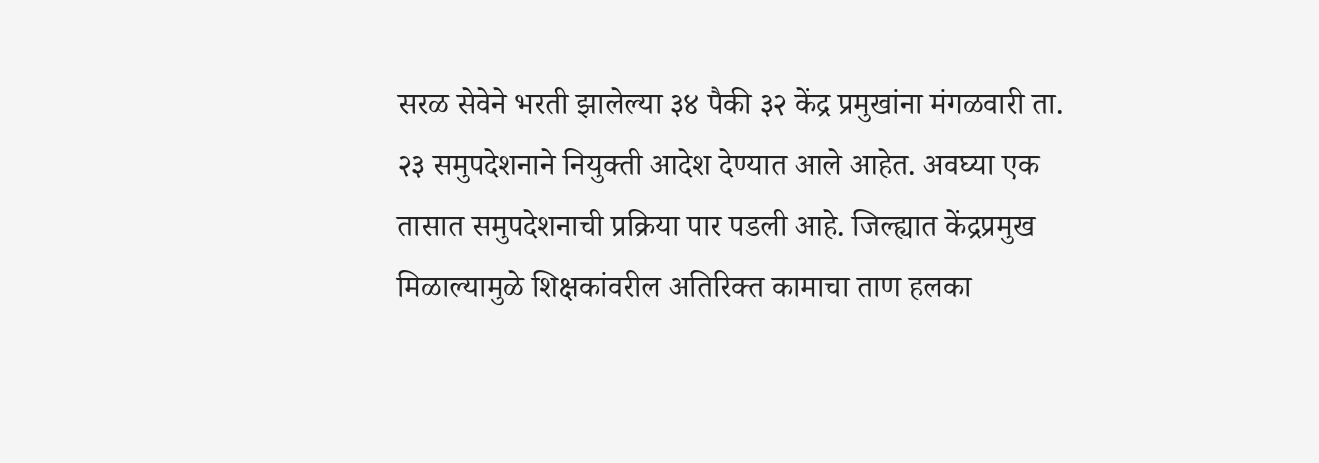सरळ सेवेने भरती झालेल्या ३४ पैकी ३२ केंद्र प्रमुखांना मंगळवारी ता. २३ समुपदेशनाने नियुक्ती आदेश देण्यात आले आहेत. अवघ्या एक तासात समुपदेशनाची प्रक्रिया पार पडली आहे. जिल्ह्यात केंद्रप्रमुख मिळाल्यामुळे शिक्षकांवरील अतिरिक्त कामाचा ताण हलका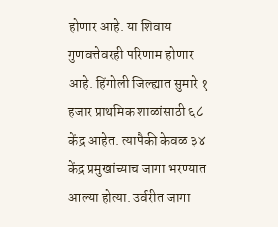होणार आहे. या शिवाय गुणवत्तेवरही परिणाम होणार आहे. हिंगोली जिल्ह्यात सुमारे १ हजार प्राथमिक शाळांसाठी ६८ केंद्र आहेत. त्यापैकी केवळ ३४ केंद्र प्रमुखांच्याच जागा भरण्यात आल्या होत्या. उर्वरीत जागा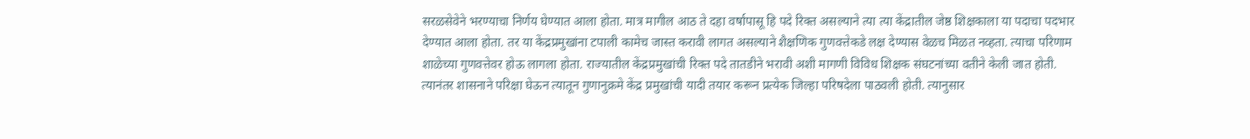सरळसेवेने भरण्याचा निर्णय घेण्यात आला होता. मात्र मागील आठ ते दहा वर्षापासू हि पदे रिक्त असल्याने त्या त्या केंद्रातील जेष्ठ शिक्षकाला या पदाचा पदभार देण्यात आला होता. तर या केंद्रप्रमुखांना टपाली कामेच जास्त करावी लागत असल्याने शैक्षणिक गुणवत्तेकडे लक्ष देण्यास वेळच मिळत नव्हता. त्याचा परिणाम शाळेच्या गुणवत्तेवर होऊ लागला होता. राज्यातील केंद्रप्रमुखांची रिक्त पदे तातडीने भरावी अशी मागणी विविध शिक्षक संघटनांच्या वतीने केली जात होती. त्यानंतर शासनाने परिक्षा घेऊन त्यातून गुणानुक्रमे केंद्र प्रमुखांची यादी तयार करून प्रत्येक जिल्हा परिषदेला पाठवली होती. त्यानुसार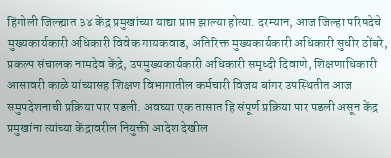हिंगोली जिल्ह्यात ३४ केंद्र प्रमुखांच्या याद्या प्राप्त झाल्या होत्या. दरम्यान, आज जिल्हा परिषदेचे मुख्यकार्यकारी अधिकारी विवेक गायकवाड, अतिरिक्त मुख्यकार्यकारी अधिकारी सुधीर ठोंबरे, प्रकल्प संचालक नामदेव केंद्रे, उपमुख्यकार्यकारी अधिकारी समृध्दी दिवाणे, शिक्षणाधिकारी आसावरी काळे यांच्यासह शिक्षण विभागातील कर्मचारी विजय बांगर उपस्थितीत आज समुपदेशनाची प्रक्रिया पार पडली. अवघ्या एक तासात हि संपूर्ण प्रक्रिया पार पडली असून केंद्र प्रमुखांना त्यांच्या केंद्रावरील नियुक्ती आदेश देखील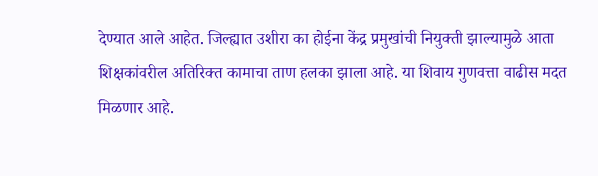देण्यात आले आहेत. जिल्ह्यात उशीरा का होईना केंद्र प्रमुखांची नियुक्ती झाल्यामुळे आता शिक्षकांवरील अतिरिक्त कामाचा ताण हलका झाला आहे. या शिवाय गुणवत्ता वाढीस मदत मिळणार आहे.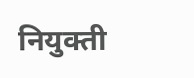नियुक्ती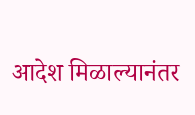आदेश मिळाल्यानंतर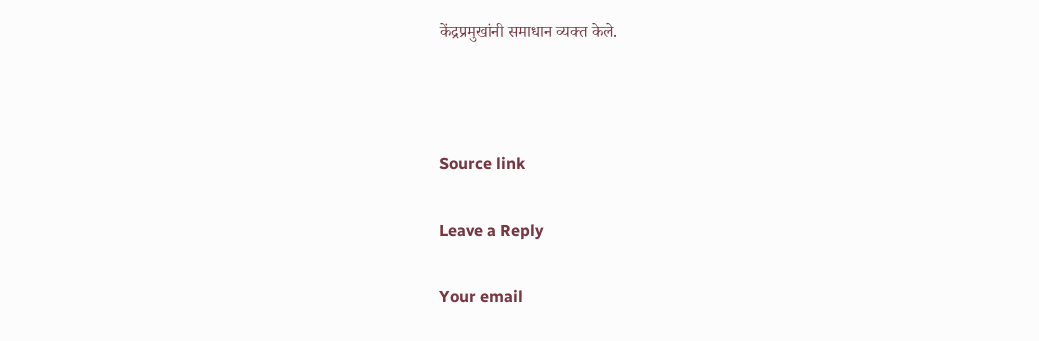केंद्रप्रमुखांनी समाधान व्यक्त केले.



Source link

Leave a Reply

Your email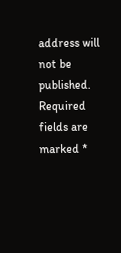address will not be published. Required fields are marked *